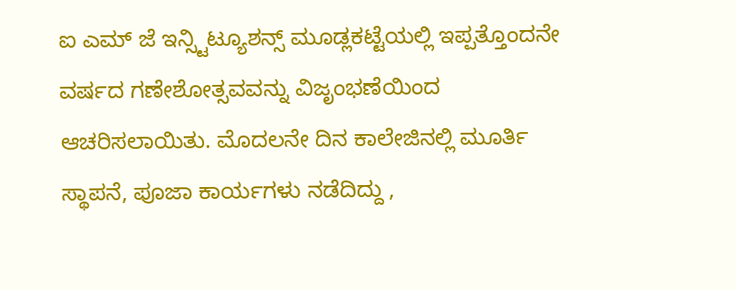ಐ ಎಮ್ ಜೆ ಇನ್ಸ್ಟಿಟ್ಯೂಶನ್ಸ್ ಮೂಡ್ಲಕಟ್ಟೆಯಲ್ಲಿ ಇಪ್ಪತ್ತೊಂದನೇ ವರ್ಷದ ಗಣೇಶೋತ್ಸವವನ್ನು ವಿಜೃಂಭಣೆಯಿಂದ ಆಚರಿಸಲಾಯಿತು. ಮೊದಲನೇ ದಿನ ಕಾಲೇಜಿನಲ್ಲಿ ಮೂರ್ತಿ ಸ್ಥಾಪನೆ, ಪೂಜಾ ಕಾರ್ಯಗಳು ನಡೆದಿದ್ದು ,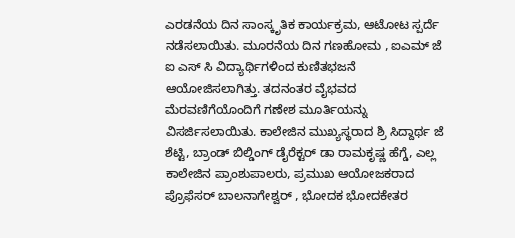ಎರಡನೆಯ ದಿನ ಸಾಂಸ್ಕೃತಿಕ ಕಾರ್ಯಕ್ರಮ, ಆಟೋಟ ಸ್ಪರ್ದೆ ನಡೆಸಲಾಯಿತು. ಮೂರನೆಯ ದಿನ ಗಣಹೋಮ , ಐಎಮ್ ಜೆ ಐ ಎಸ್ ಸಿ ವಿದ್ಯಾರ್ಥಿಗಳಿಂದ ಕುಣಿತಭಜನೆ ಆಯೋಜಿಸಲಾಗಿತ್ತು. ತದನಂತರ ವೈಭವದ ಮೆರವಣಿಗೆಯೊಂದಿಗೆ ಗಣೇಶ ಮೂರ್ತಿಯನ್ನು ವಿಸರ್ಜಿಸಲಾಯಿತು. ಕಾಲೇಜಿನ ಮುಖ್ಯಸ್ಥರಾದ ಶ್ರಿ ಸಿದ್ದಾರ್ಥ ಜೆ ಶೆಟ್ಟಿ, ಬ್ರಾಂಡ್ ಬಿಲ್ಡಿಂಗ್ ಡೈರೆಕ್ಟರ್ ಡಾ ರಾಮಕೃಷ್ಣ ಹೆಗ್ಡೆ, ಎಲ್ಲ ಕಾಲೇಜಿನ ಪ್ರಾಂಶುಪಾಲರು, ಪ್ರಮುಖ ಆಯೋಜಕರಾದ ಪ್ರೊಫೆಸರ್ ಬಾಲನಾಗೇಶ್ವರ್ , ಭೋದಕ ಭೋದಕೇತರ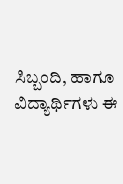ಸಿಬ್ಬಂದಿ, ಹಾಗೂ ವಿದ್ಯಾರ್ಥಿಗಳು ಈ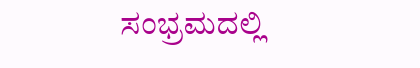ಸಂಭ್ರಮದಲ್ಲಿ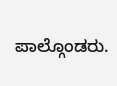ಪಾಲ್ಗೊಂಡರು.